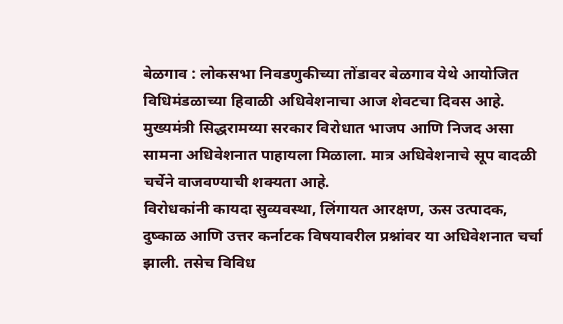बेळगाव : लोकसभा निवडणुकीच्या तोंडावर बेळगाव येथे आयोजित विधिमंडळाच्या हिवाळी अधिवेशनाचा आज शेवटचा दिवस आहे. मुख्यमंत्री सिद्धरामय्या सरकार विरोधात भाजप आणि निजद असा सामना अधिवेशनात पाहायला मिळाला. मात्र अधिवेशनाचे सूप वादळी चर्चेने वाजवण्याची शक्यता आहे.
विरोधकांनी कायदा सुव्यवस्था, लिंगायत आरक्षण, ऊस उत्पादक, दुष्काळ आणि उत्तर कर्नाटक विषयावरील प्रश्नांवर या अधिवेशनात चर्चा झाली. तसेच विविध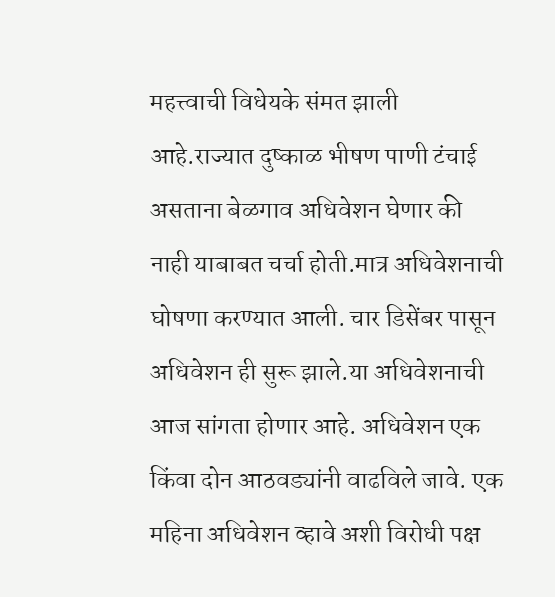महत्त्वाची विधेयके संमत झाली आहे.राज्यात दुष्काळ भीषण पाणी टंचाई असताना बेळगाव अधिवेशन घेणार की नाही याबाबत चर्चा होती.मात्र अधिवेशनाची घोषणा करण्यात आली. चार डिसेंबर पासून अधिवेशन ही सुरू झाले.या अधिवेशनाची आज सांगता होणार आहे. अधिवेशन एक किंवा दोन आठवड्यांनी वाढविले जावे. एक महिना अधिवेशन व्हावे अशी विरोधी पक्ष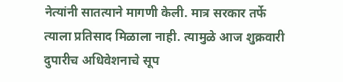नेत्यांनी सातत्याने मागणी केली. मात्र सरकार तर्फे त्याला प्रतिसाद मिळाला नाही. त्यामुळे आज शुक्रवारी दुपारीच अधिवेशनाचे सूप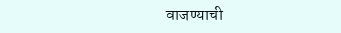वाजण्याची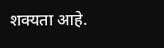शक्यता आहे.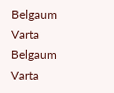Belgaum Varta Belgaum Varta